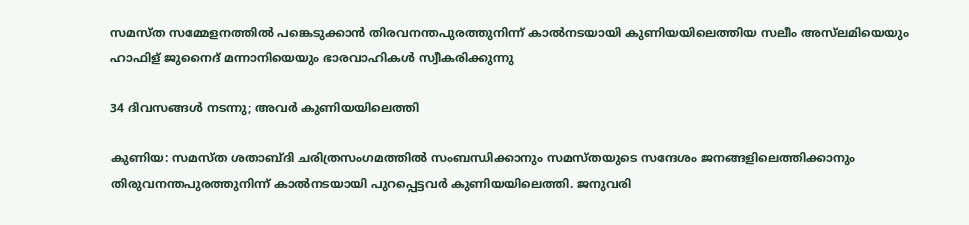സമസ്ത സമ്മേളനത്തില്‍ പങ്കെടുക്കാന്‍ തിരവനന്തപുരത്തുനിന്ന് കാല്‍നടയായി കുണിയയിലെത്തിയ സലീം അസ്‌ലമിയെയും ഹാഫിള് ജുനൈദ് മന്നാനിയെയും ഭാരവാഹികള്‍ സ്വീകരിക്കുന്നു

34 ദിവസങ്ങള്‍ നടന്നു; അവർ കുണിയയിലെത്തി

കുണിയ: സമസ്ത ശതാബ്ദി ചരിത്രസംഗമത്തില്‍ സംബന്ധിക്കാനും സമസ്തയുടെ സന്ദേശം ജനങ്ങളിലെത്തിക്കാനും തിരുവനന്തപുരത്തുനിന്ന് കാല്‍നടയായി പുറപ്പെട്ടവര്‍ കുണിയയിലെത്തി. ജനുവരി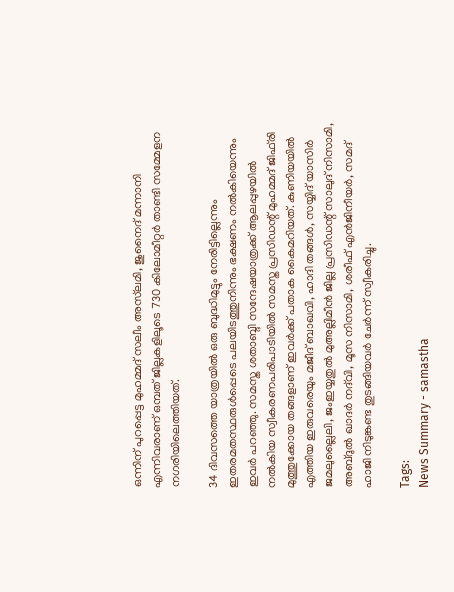ഒന്നിന് പുറപ്പെട്ട മുഹമ്മദ് സലീം അസ്‌ലമി, ജുനൈദ് മന്നാനി എന്നിവരാണ് ഒമ്പത് ജില്ലകളിലൂടെ 730 കിലോമീറ്റര്‍ താണ്ടി സമ്മേളന നഗരിയിലെത്തിയത്.

34 ദിവസത്തെ യാത്രയില്‍ ഒരു ബുദ്ധിമുട്ടും നേരിട്ടില്ലെന്നും ഇതരമതസ്ഥരുള്‍പ്പെടെ പലയിടത്തുനിന്നും ഭക്ഷണം നല്‍കിയെന്നും ഇവർ പറഞ്ഞു. സമസ്ത ശതാബ്ദി സന്ദേഷയാത്രക്ക് ആലപ്പുഴയില്‍ നല്‍കിയ സ്വീകരണപരിപാടിയിൽ സമസ്ത പ്രസിഡന്റ് മുഹമ്മദ് ജിഫ്‌രി മുത്തുക്കോയ തങ്ങളാണ് ഇവര്‍ക്ക് പതാക കൈമറിയത്. കുണിയയില്‍ എത്തിയ ഇരുവരെയും മജീദ് ബാഖവി, ഹാദി തങ്ങള്‍, സയ്യിദ് യാസിര്‍ ജമലുല്ലൈലി, ജംഇയ്യതുല്‍ മുഅല്ലിമീന്‍ ജില്ല പ്രസിഡന്റ് സാലുദ് നിസാമി, അബ്ദുല്‍ ഖാദര്‍ നദ്‌വി, മൂസ നിസാമി, ശരീഫ് എൻജിനീയര്‍, സമദ് ഹാജി നിടുങ്കണ്ട തുടങ്ങിയവര്‍ ചേര്‍ന്ന് സ്വീകരിച്ചു.

Tags:
News Summary - samastha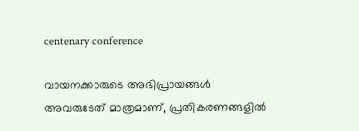centenary conference

വായനക്കാരുടെ അഭിപ്രായങ്ങള്‍ അവരുടേത് മാത്രമാണ്, പ്രതികരണങ്ങളിൽ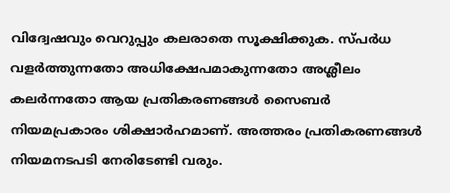വിദ്വേഷവും വെറുപ്പും കലരാതെ സൂക്ഷിക്കുക. സ്പർധ വളർത്തുന്നതോ അധിക്ഷേപമാകുന്നതോ അശ്ലീലം കലർന്നതോ ആയ പ്രതികരണങ്ങൾ സൈബർ നിയമപ്രകാരം ശിക്ഷാർഹമാണ്. അത്തരം പ്രതികരണങ്ങൾ നിയമനടപടി നേരിടേണ്ടി വരും.